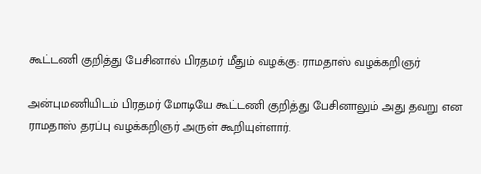கூட்டணி குறித்து பேசினால் பிரதமர் மீதும் வழக்கு: ராமதாஸ் வழக்கறிஞர்

அன்புமணியிடம் பிரதமர் மோடியே கூட்டணி குறித்து பேசினாலும் அது தவறு என ராமதாஸ் தரப்பு வழக்கறிஞர் அருள் கூறியுள்ளார்.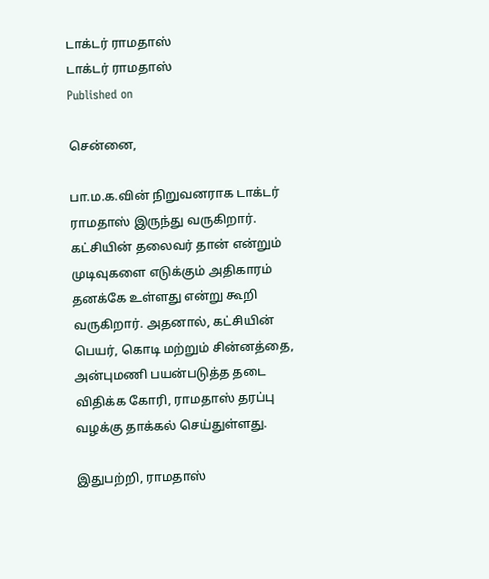டாக்டர் ராமதாஸ்
டாக்டர் ராமதாஸ்
Published on

சென்னை,

பா.ம.க.வின் நிறுவனராக டாக்டர் ராமதாஸ் இருந்து வருகிறார். கட்சியின் தலைவர் தான் என்றும் முடிவுகளை எடுக்கும் அதிகாரம் தனக்கே உள்ளது என்று கூறி வருகிறார். அதனால், கட்சியின் பெயர், கொடி மற்றும் சின்னத்தை, அன்புமணி பயன்படுத்த தடை விதிக்க கோரி, ராமதாஸ் தரப்பு வழக்கு தாக்கல் செய்துள்ளது.

இதுபற்றி, ராமதாஸ்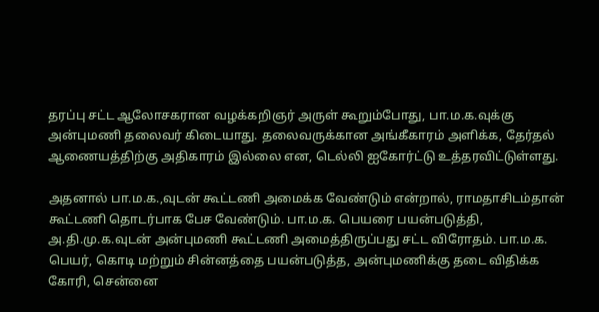தரப்பு சட்ட ஆலோசகரான வழக்கறிஞர் அருள் கூறும்போது, பா.ம.க.வுக்கு அன்புமணி தலைவர் கிடையாது. தலைவருக்கான அங்கீகாரம் அளிக்க, தேர்தல் ஆணையத்திற்கு அதிகாரம் இல்லை என, டெல்லி ஐகோர்ட்டு உத்தரவிட்டுள்ளது.

அதனால் பா.ம.க.,வுடன் கூட்டணி அமைக்க வேண்டும் என்றால், ராமதாசிடம்தான் கூட்டணி தொடர்பாக பேச வேண்டும். பா.ம.க. பெயரை பயன்படுத்தி, அ.தி.மு.க.வுடன் அன்புமணி கூட்டணி அமைத்திருப்பது சட்ட விரோதம். பா.ம.க. பெயர், கொடி மற்றும் சின்னத்தை பயன்படுத்த, அன்புமணிக்கு தடை விதிக்க கோரி, சென்னை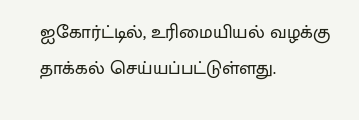ஐகோர்ட்டில், உரிமையியல் வழக்கு தாக்கல் செய்யப்பட்டுள்ளது.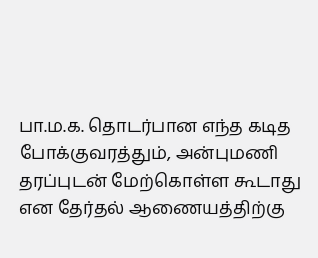பா.ம.க. தொடர்பான எந்த கடித போக்குவரத்தும், அன்புமணி தரப்புடன் மேற்கொள்ள கூடாது என தேர்தல் ஆணையத்திற்கு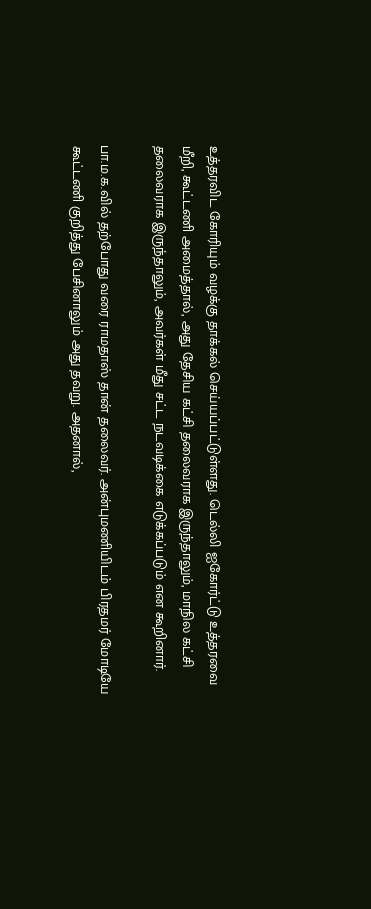உத்தரவிட கோரியும் வழக்கு தாக்கல் செய்யப்பட்டுள்ளது. டெல்லி ஐகோர்ட்டு உத்தரவை மீறி, கூட்டணி அமைத்தால், அது தேசிய கட்சி தலைவராக இருந்தாலும், மாநில கட்சி தலைவராக இருந்தாலும், அவர்கள் மீது சட்ட நடவடிக்கை எடுக்கப்படும் என கூறினார்.

பா.ம.க.வில் தற்போது வரை ராமதாஸ் தான் தலைவர். அன்புமணியிடம் பிரதமர் மோடியே கூட்டணி குறித்து பேசினாலும் அது தவறு. அதனால்,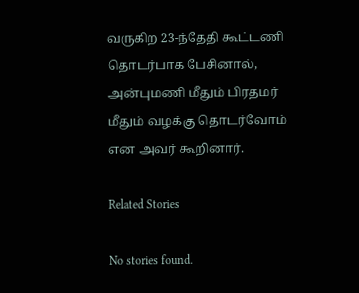வருகிற 23-ந்தேதி கூட்டணி தொடர்பாக பேசினால், அன்புமணி மீதும் பிரதமர் மீதும் வழக்கு தொடர்வோம் என அவர் கூறினார்.

Related Stories

No stories found.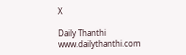X

Daily Thanthi
www.dailythanthi.com